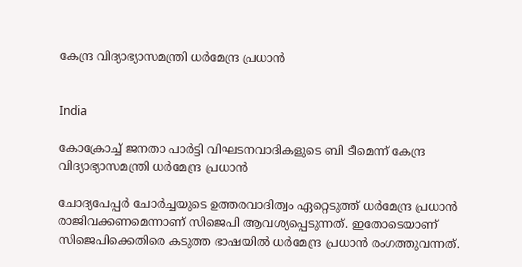കേന്ദ്ര വിദ്യാഭ്യാസമന്ത്രി ധര്‍മേന്ദ്ര പ്രധാന്‍


India

കോക്രോച്ച് ജനതാ പാര്‍ട്ടി വിഘടനവാദികളുടെ ബി ടീമെന്ന് കേന്ദ്ര വിദ്യാഭ്യാസമന്ത്രി ധര്‍മേന്ദ്ര പ്രധാന്‍

ചോദ്യപേപ്പര്‍ ചോര്‍ച്ചയുടെ ഉത്തരവാദിത്വം ഏറ്റെടുത്ത് ധര്‍മേന്ദ്ര പ്രധാന്‍ രാജിവക്കണമെന്നാണ് സിജെപി ആവശ്യപ്പെടുന്നത്. ഇതോടെയാണ് സിജെപിക്കെതിരെ കടുത്ത ഭാഷയില്‍ ധര്‍മേന്ദ്ര പ്രധാന്‍ രംഗത്തുവന്നത്.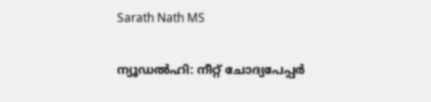Sarath Nath MS

ന്യൂഡല്‍ഹി: നീറ്റ് ചോദ്യപേപ്പര്‍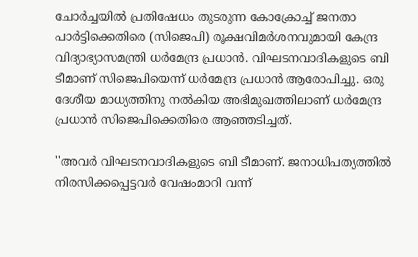ചോര്‍ച്ചയില്‍ പ്രതിഷേധം തുടരുന്ന കോക്രോച്ച് ജനതാ പാര്‍ട്ടിക്കെതിരെ (സിജെപി) രൂക്ഷവിമര്‍ശനവുമായി കേന്ദ്ര വിദ്യാഭ്യാസമന്ത്രി ധര്‍മേന്ദ്ര പ്രധാന്‍. വിഘടനവാദികളുടെ ബി ടീമാണ് സിജെപിയെന്ന് ധര്‍മേന്ദ്ര പ്രധാന്‍ ആരോപിച്ചു. ഒരു ദേശീയ മാധ്യത്തിനു നല്‍കിയ അഭിമുഖത്തിലാണ് ധര്‍മേന്ദ്ര പ്രധാന്‍ സിജെപിക്കെതിരെ ആഞ്ഞടിച്ചത്.

''അവര്‍ വിഘടനവാദികളുടെ ബി ടീമാണ്. ജനാധിപത്യത്തില്‍ നിരസിക്കപ്പെട്ടവര്‍ വേഷംമാറി വന്ന്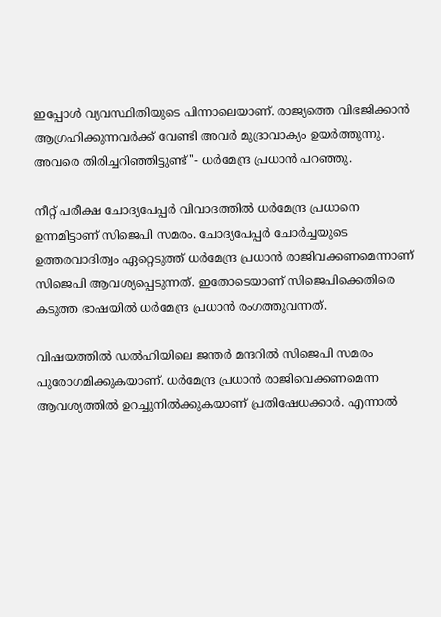ഇപ്പോള്‍ വ്യവസ്ഥിതിയുടെ പിന്നാലെയാണ്. രാജ്യത്തെ വിഭജിക്കാന്‍ ആഗ്രഹിക്കുന്നവര്‍ക്ക് വേണ്ടി അവര്‍ മുദ്രാവാക്യം ഉയര്‍ത്തുന്നു. അവരെ തിരിച്ചറിഞ്ഞിട്ടുണ്ട്''- ധര്‍മേന്ദ്ര പ്രധാന്‍ പറഞ്ഞു.

നീറ്റ് പരീക്ഷ ചോദ്യപേപ്പര്‍ വിവാദത്തില്‍ ധര്‍മേന്ദ്ര പ്രധാനെ ഉന്നമിട്ടാണ് സിജെപി സമരം. ചോദ്യപേപ്പര്‍ ചോര്‍ച്ചയുടെ ഉത്തരവാദിത്വം ഏറ്റെടുത്ത് ധര്‍മേന്ദ്ര പ്രധാന്‍ രാജിവക്കണമെന്നാണ് സിജെപി ആവശ്യപ്പെടുന്നത്. ഇതോടെയാണ് സിജെപിക്കെതിരെ കടുത്ത ഭാഷയില്‍ ധര്‍മേന്ദ്ര പ്രധാന്‍ രംഗത്തുവന്നത്.

വിഷയത്തില്‍ ഡല്‍ഹിയിലെ ജന്തര്‍ മന്ദറില്‍ സിജെപി സമരം പുരോഗമിക്കുകയാണ്. ധര്‍മേന്ദ്ര പ്രധാന്‍ രാജിവെക്കണമെന്ന ആവശ്യത്തില്‍ ഉറച്ചുനില്‍ക്കുകയാണ് പ്രതിഷേധക്കാര്‍. എന്നാല്‍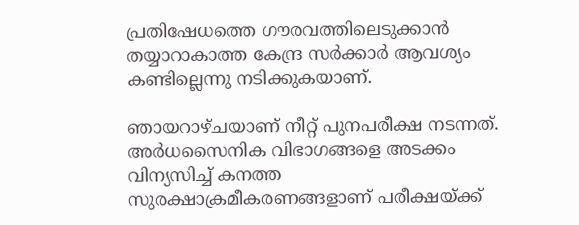പ്രതിഷേധത്തെ ഗൗരവത്തിലെടുക്കാന്‍ തയ്യാറാകാത്ത കേന്ദ്ര സര്‍ക്കാര്‍ ആവശ്യം കണ്ടില്ലെന്നു നടിക്കുകയാണ്.

ഞായറാഴ്ചയാണ് നീറ്റ് പുനപരീക്ഷ നടന്നത്. അര്‍ധസൈനിക വിഭാഗങ്ങളെ അടക്കം വിന്യസിച്ച് കനത്ത സുരക്ഷാക്രമീകരണങ്ങളാണ് പരീക്ഷയ്ക്ക്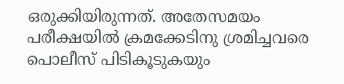ഒരുക്കിയിരുന്നത്. അതേസമയം പരീക്ഷയില്‍ ക്രമക്കേടിനു ശ്രമിച്ചവരെ പൊലീസ് പിടികൂടുകയും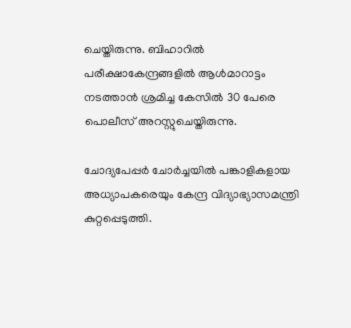ചെയ്തിരുന്നു. ബിഹാറില്‍ പരീക്ഷാകേന്ദ്രങ്ങളില്‍ ആള്‍മാറാട്ടം നടത്താന്‍ ശ്രമിച്ച കേസില്‍ 30 പേരെ പൊലീസ് അറസ്റ്റുചെയ്തിരുന്നു.

ചോദ്യപേപ്പര്‍ ചോര്‍ച്ചയില്‍ പങ്കാളികളായ അധ്യാപകരെയും കേന്ദ്ര വിദ്യാഭ്യാസമന്ത്രി കുറ്റപ്പെടുത്തി.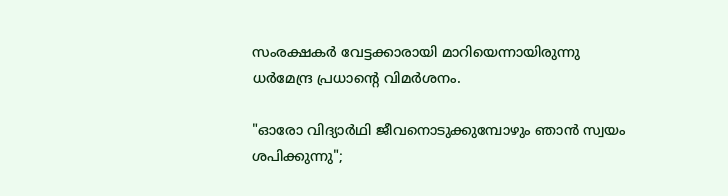സംരക്ഷകര്‍ വേട്ടക്കാരായി മാറിയെന്നായിരുന്നു ധര്‍മേന്ദ്ര പ്രധാന്റെ വിമര്‍ശനം.

"ഓരോ വിദ്യാർഥി ജീവനൊടുക്കുമ്പോഴും ഞാൻ സ്വയം ശപിക്കുന്നു";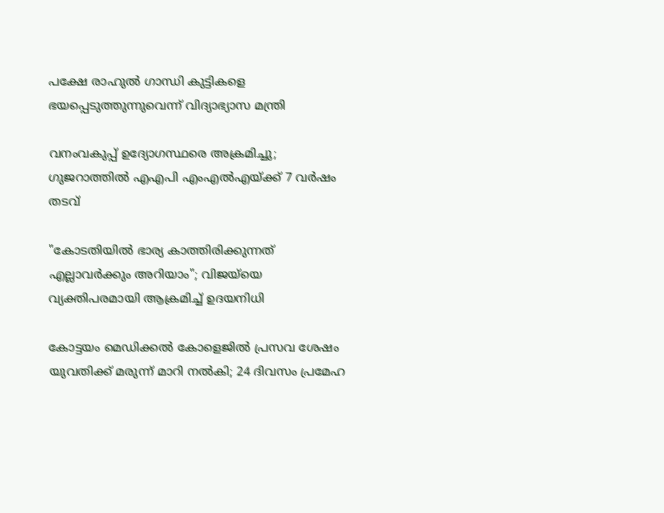പക്ഷേ രാഹുൽ ഗാന്ധി കുട്ടികളെ ഭയപ്പെടുത്തുന്നുവെന്ന് വിദ്യാഭ്യാസ മന്ത്രി

വനംവകുപ്പ് ഉദ്യോഗസ്ഥരെ അക്രമിച്ചു; ഗുജറാത്തില്‍ എഎപി എംഎല്‍എയ്ക്ക് 7 വര്‍ഷം തടവ്

"കോടതിയിൽ ഭാര്യ കാത്തിരിക്കുന്നത് എല്ലാവർക്കും അറിയാം"; വിജയ്‌യെ വ്യക്തിപരമായി ആക്രമിച്ച് ഉദയനിധി

കോട്ടയം മെഡിക്കൽ കോളെജിൽ പ്രസവ ശേഷം യുവതിക്ക് മരുന്ന് മാറി നൽകി; 24 ദിവസം പ്രമേഹ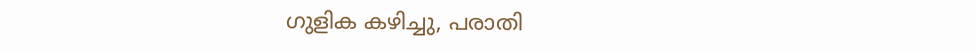ഗുളിക കഴിച്ചു, പരാതി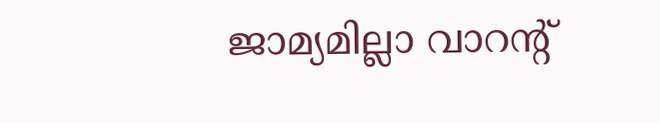ജാമ‍്യമില്ലാ വാറന്‍റ്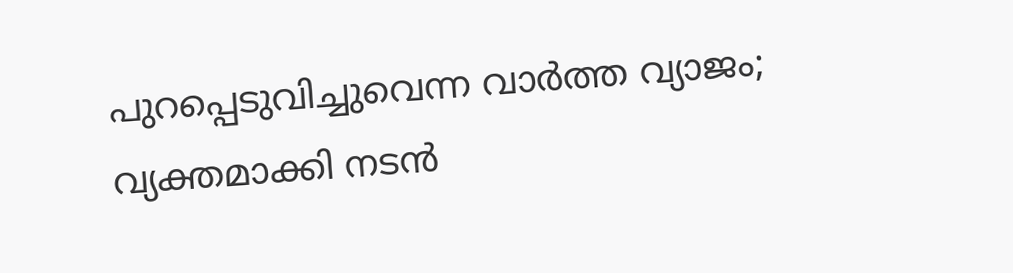പുറപ്പെടുവിച്ചുവെന്ന വാർത്ത വ‍്യാജം; വ‍്യക്തമാക്കി നടൻ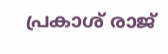പ്രകാശ് രാജ്